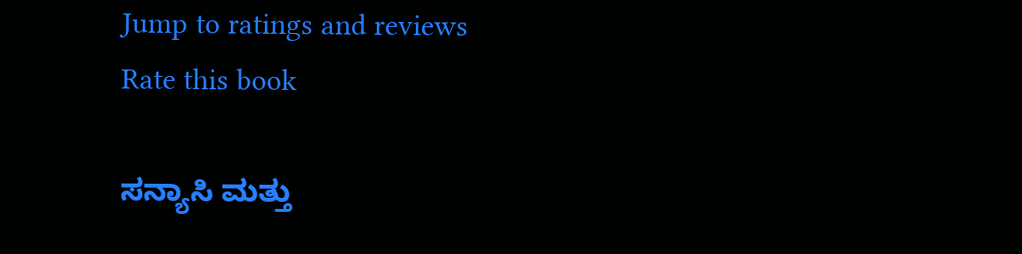Jump to ratings and reviews
Rate this book

ಸನ್ಯಾಸಿ ಮತ್ತು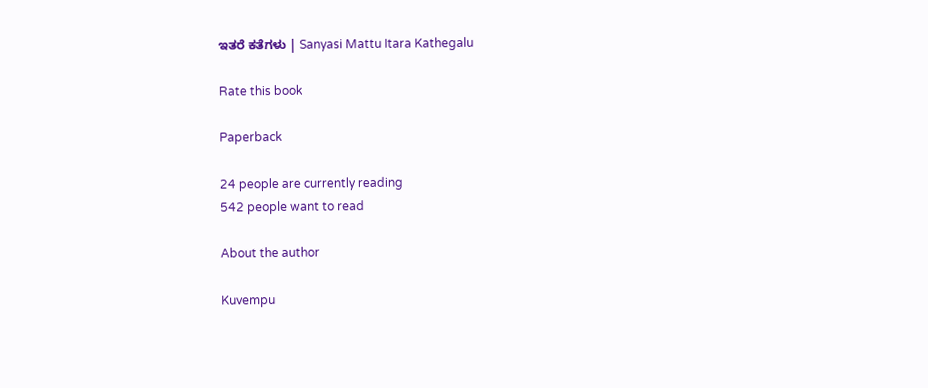ಇತರೆ ಕತೆಗಳು | Sanyasi Mattu Itara Kathegalu

Rate this book

Paperback

24 people are currently reading
542 people want to read

About the author

Kuvempu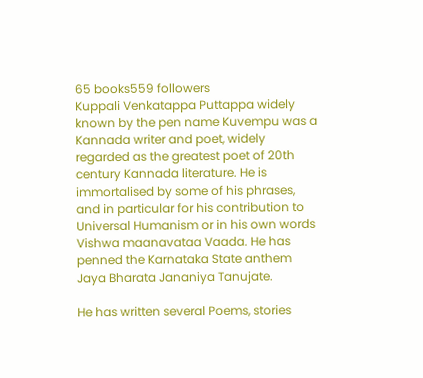65 books559 followers
Kuppali Venkatappa Puttappa widely known by the pen name Kuvempu was a Kannada writer and poet, widely regarded as the greatest poet of 20th century Kannada literature. He is immortalised by some of his phrases, and in particular for his contribution to Universal Humanism or in his own words Vishwa maanavataa Vaada. He has penned the Karnataka State anthem Jaya Bharata Jananiya Tanujate.

He has written several Poems, stories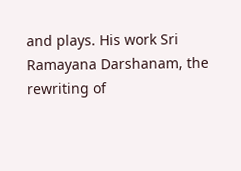and plays. His work Sri Ramayana Darshanam, the rewriting of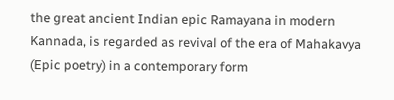the great ancient Indian epic Ramayana in modern Kannada, is regarded as revival of the era of Mahakavya (Epic poetry) in a contemporary form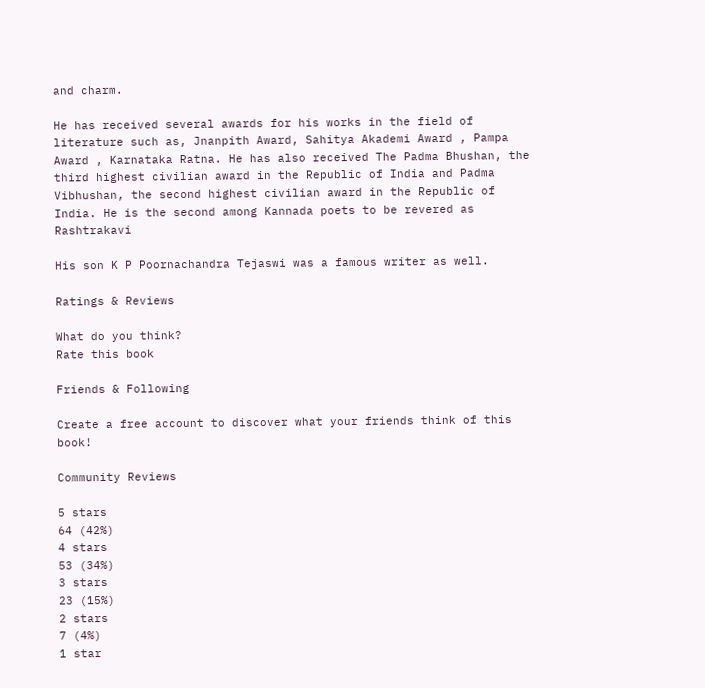and charm.

He has received several awards for his works in the field of literature such as, Jnanpith Award, Sahitya Akademi Award , Pampa Award , Karnataka Ratna. He has also received The Padma Bhushan, the third highest civilian award in the Republic of India and Padma Vibhushan, the second highest civilian award in the Republic of India. He is the second among Kannada poets to be revered as Rashtrakavi

His son K P Poornachandra Tejaswi was a famous writer as well.

Ratings & Reviews

What do you think?
Rate this book

Friends & Following

Create a free account to discover what your friends think of this book!

Community Reviews

5 stars
64 (42%)
4 stars
53 (34%)
3 stars
23 (15%)
2 stars
7 (4%)
1 star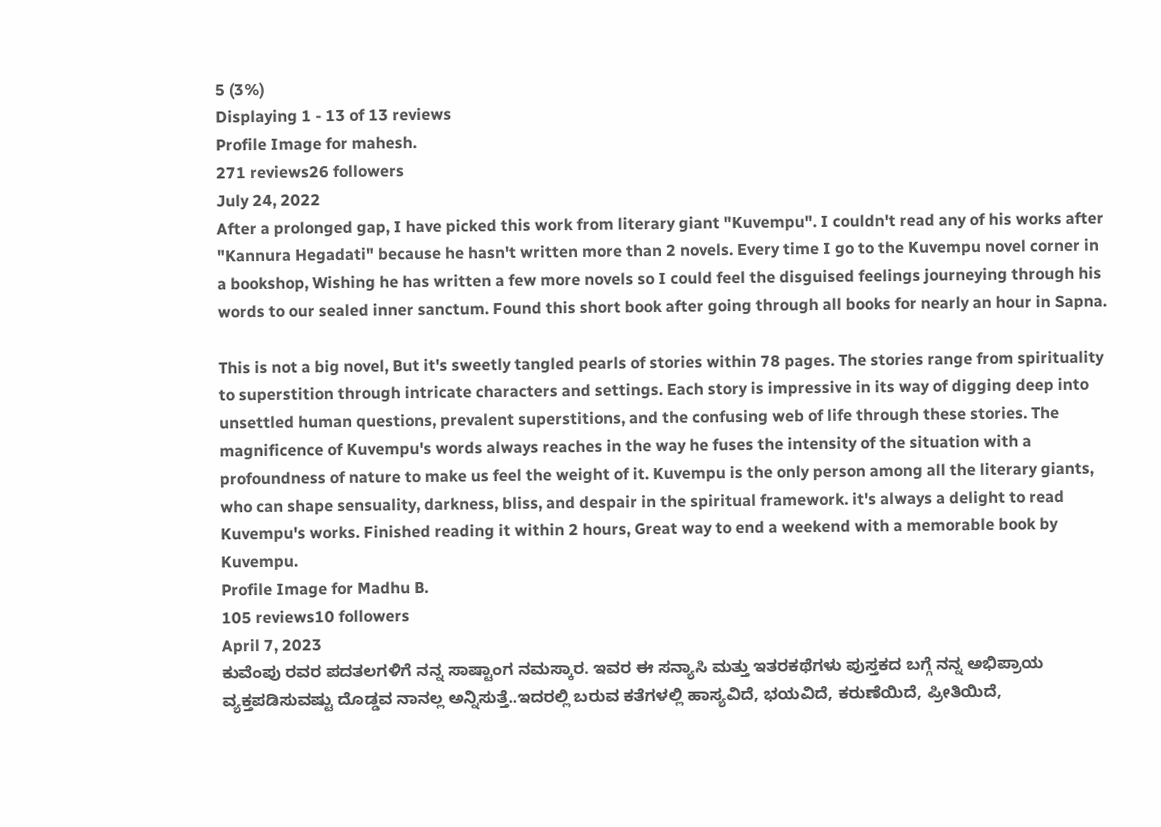5 (3%)
Displaying 1 - 13 of 13 reviews
Profile Image for mahesh.
271 reviews26 followers
July 24, 2022
After a prolonged gap, I have picked this work from literary giant "Kuvempu". I couldn't read any of his works after "Kannura Hegadati" because he hasn't written more than 2 novels. Every time I go to the Kuvempu novel corner in a bookshop, Wishing he has written a few more novels so I could feel the disguised feelings journeying through his words to our sealed inner sanctum. Found this short book after going through all books for nearly an hour in Sapna.

This is not a big novel, But it's sweetly tangled pearls of stories within 78 pages. The stories range from spirituality to superstition through intricate characters and settings. Each story is impressive in its way of digging deep into unsettled human questions, prevalent superstitions, and the confusing web of life through these stories. The magnificence of Kuvempu's words always reaches in the way he fuses the intensity of the situation with a profoundness of nature to make us feel the weight of it. Kuvempu is the only person among all the literary giants, who can shape sensuality, darkness, bliss, and despair in the spiritual framework. it's always a delight to read Kuvempu's works. Finished reading it within 2 hours, Great way to end a weekend with a memorable book by Kuvempu.
Profile Image for Madhu B.
105 reviews10 followers
April 7, 2023
ಕುವೆಂಪು ರವರ ಪದತಲಗಳಿಗೆ ನನ್ನ ಸಾಷ್ಟಾಂಗ ನಮಸ್ಕಾರ. ಇವರ ಈ ಸನ್ಯಾಸಿ ಮತ್ತು ಇತರಕಥೆಗಳು ಪುಸ್ತಕದ ಬಗ್ಗೆ ನನ್ನ ಅಭಿಪ್ರಾಯ ವ್ಯಕ್ತಪಡಿಸುವಷ್ಟು ದೊಡ್ಡವ ನಾನಲ್ಲ ಅನ್ನಿಸುತ್ತೆ..ಇದರಲ್ಲಿ ಬರುವ ಕತೆಗಳಲ್ಲಿ ಹಾಸ್ಯವಿದೆ, ಭಯವಿದೆ, ಕರುಣೆಯಿದೆ, ಪ್ರೀತಿಯಿದೆ,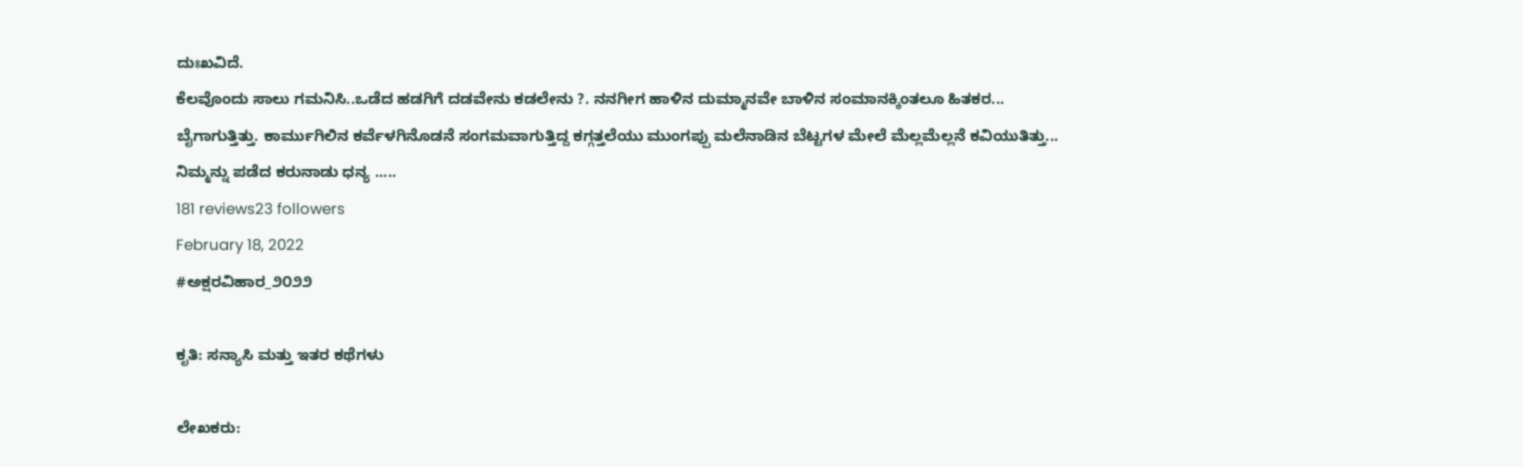ದುಃಖವಿದೆ.
ಕೆಲವೊಂದು ಸಾಲು ಗಮನಿಸಿ..ಒಡೆದ ಹಡಗಿಗೆ ದಡವೇನು ಕಡಲೇನು ?. ನನಗೀಗ ಹಾಳಿನ ದುಮ್ಮಾನವೇ ಬಾಳಿನ ಸಂಮಾನಕ್ಕಿಂತಲೂ ಹಿತಕರ...
ಬೈಗಾಗುತ್ತಿತ್ತು. ಕಾರ್ಮುಗಿಲಿನ ಕರ್ವೆಳಗಿನೊಡನೆ ಸಂಗಮವಾಗುತ್ತಿದ್ದ ಕಗ್ಗತ್ತಲೆಯು ಮುಂಗಪ್ಪು ಮಲೆನಾಡಿನ ಬೆಟ್ಟಗಳ ಮೇಲೆ ಮೆಲ್ಲಮೆಲ್ಲನೆ ಕವಿಯುತಿತ್ತು...
ನಿಮ್ಮನ್ನು ಪಡೆದ ಕರುನಾಡು ಧನ್ಯ .....
181 reviews23 followers
February 18, 2022
#ಅಕ್ಷರವಿಹಾರ_೨೦೨೨

ಕೃತಿ: ಸನ್ಯಾಸಿ ಮತ್ತು ಇತರ ಕಥೆಗಳು

ಲೇಖಕರು: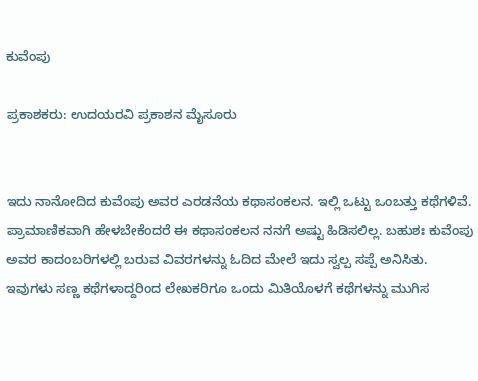ಕುವೆಂಪು

ಪ್ರಕಾಶಕರು: ಉದಯರವಿ ಪ್ರಕಾಶನ ಮೈಸೂರು


ಇದು ನಾನೋದಿದ ಕುವೆಂಪು ಅವರ ಎರಡನೆಯ ಕಥಾಸಂಕಲನ. ಇಲ್ಲಿ ಒಟ್ಟು ಒಂಬತ್ತು ಕಥೆಗಳಿವೆ. ಪ್ರಾಮಾಣಿಕವಾಗಿ ಹೇಳಬೇಕೆಂದರೆ ಈ ಕಥಾಸಂಕಲನ ನನಗೆ ಅಷ್ಟು ಹಿಡಿಸಲಿಲ್ಲ. ಬಹುಶಃ ಕುವೆಂಪು ಅವರ ಕಾದಂಬರಿಗಳಲ್ಲಿ ಬರುವ ವಿವರಗಳನ್ನು ಓದಿದ ಮೇಲೆ ಇದು ಸ್ವಲ್ಪ ಸಪ್ಪೆ ಅನಿಸಿತು. ಇವುಗಳು ಸಣ್ಣ ಕಥೆಗಳಾದ್ದರಿಂದ ಲೇಖಕರಿಗೂ ಒಂದು ಮಿತಿಯೊಳಗೆ ಕಥೆಗಳನ್ನು ಮುಗಿಸ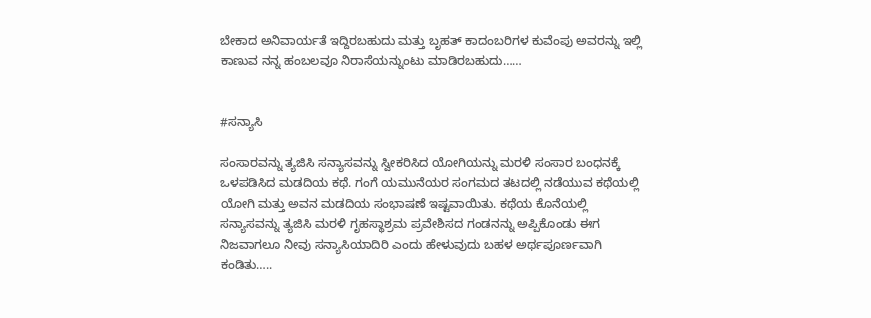ಬೇಕಾದ ಅನಿವಾರ್ಯತೆ ಇದ್ದಿರಬಹುದು ಮತ್ತು ಬೃಹತ್ ಕಾದಂಬರಿಗಳ ಕುವೆಂಪು ಅವರನ್ನು ಇಲ್ಲಿ ಕಾಣುವ ನನ್ನ ಹಂಬಲವೂ ನಿರಾಸೆಯನ್ನುಂಟು ಮಾಡಿರಬಹುದು……


#ಸನ್ಯಾಸಿ

ಸಂಸಾರವನ್ನು ತ್ಯಜಿಸಿ ಸನ್ಯಾಸವನ್ನು ಸ್ವೀಕರಿಸಿದ ಯೋಗಿಯನ್ನು ಮರಳಿ ಸಂಸಾರ ಬಂಧನಕ್ಕೆ ಒಳಪಡಿಸಿದ ಮಡದಿಯ ಕಥೆ. ಗಂಗೆ ಯಮುನೆಯರ ಸಂಗಮದ ತಟದಲ್ಲಿ ನಡೆಯುವ ಕಥೆಯಲ್ಲಿ ಯೋಗಿ ಮತ್ತು ಅವನ ಮಡದಿಯ ಸಂಭಾಷಣೆ ಇಷ್ಟವಾಯಿತು. ಕಥೆಯ ಕೊನೆಯಲ್ಲಿ ಸನ್ಯಾಸವನ್ನು ತ್ಯಜಿಸಿ ಮರಳಿ ಗೃಹಸ್ಥಾಶ್ರಮ ಪ್ರವೇಶಿಸದ ಗಂಡನನ್ನು ಅಪ್ಪಿಕೊಂಡು ಈಗ ನಿಜವಾಗಲೂ ನೀವು ಸನ್ಯಾಸಿಯಾದಿರಿ ಎಂದು ಹೇಳುವುದು ಬಹಳ ಅರ್ಥಪೂರ್ಣವಾಗಿ ಕಂಡಿತು…..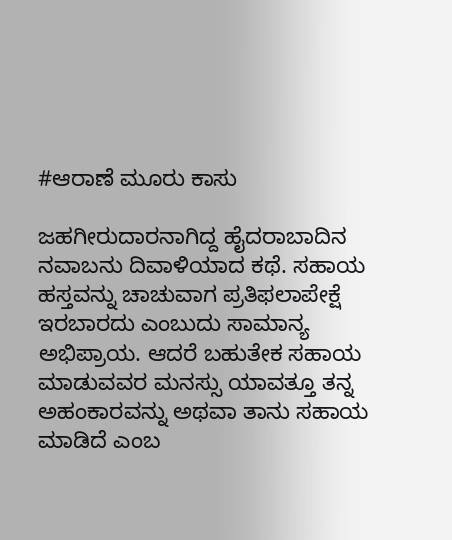#ಆರಾಣೆ ಮೂರು ಕಾಸು

ಜಹಗೀರುದಾರನಾಗಿದ್ದ ಹೈದರಾಬಾದಿನ ನವಾಬನು ದಿವಾಳಿಯಾದ ಕಥೆ. ಸಹಾಯ ಹಸ್ತವನ್ನು ಚಾಚುವಾಗ ಪ್ರತಿಫಲಾಪೇಕ್ಷೆ ಇರಬಾರದು ಎಂಬುದು ಸಾಮಾನ್ಯ ಅಭಿಪ್ರಾಯ. ಆದರೆ ಬಹುತೇಕ ಸಹಾಯ ಮಾಡುವವರ ಮನಸ್ಸು ಯಾವತ್ತೂ ತನ್ನ ಅಹಂಕಾರವನ್ನು ಅಥವಾ ತಾನು ಸಹಾಯ ಮಾಡಿದೆ ಎಂಬ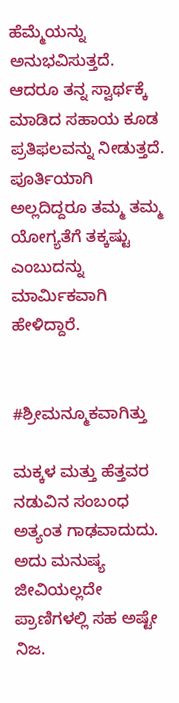ಹೆಮ್ಮೆಯನ್ನು ಅನುಭವಿಸುತ್ತದೆ. ಆದರೂ ತನ್ನ ಸ್ವಾರ್ಥಕ್ಕೆ ಮಾಡಿದ ಸಹಾಯ ಕೂಡ ಪ್ರತಿಫಲವನ್ನು ನೀಡುತ್ತದೆ‌. ಪೂರ್ತಿಯಾಗಿ ಅಲ್ಲದಿದ್ದರೂ ತಮ್ಮ ತಮ್ಮ ಯೋಗ್ಯತೆಗೆ ತಕ್ಕಷ್ಟು ಎಂಬುದನ್ನು ಮಾರ್ಮಿಕವಾಗಿ ಹೇಳಿದ್ದಾರೆ.


#ಶ್ರೀಮನ್ಮೂಕವಾಗಿತ್ತು

ಮಕ್ಕಳ ಮತ್ತು ಹೆತ್ತವರ ನಡುವಿನ ಸಂಬಂಧ ಅತ್ಯಂತ ಗಾಢವಾದುದು. ಅದು ಮನುಷ್ಯ ಜೀವಿಯಲ್ಲದೇ ಪ್ರಾಣಿಗಳಲ್ಲಿ ಸಹ ಅಷ್ಟೇ ನಿಜ.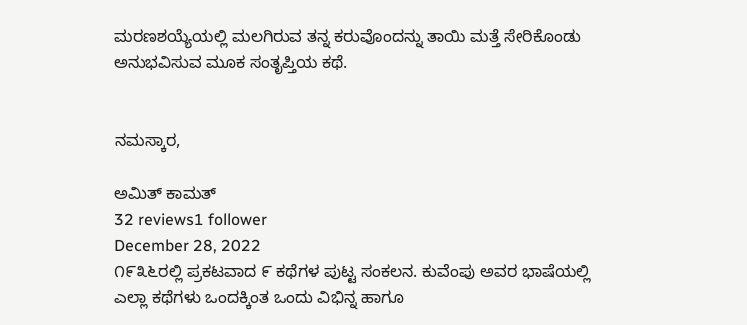ಮರಣಶಯ್ಯೆಯಲ್ಲಿ ಮಲಗಿರುವ ತನ್ನ ಕರುವೊಂದನ್ನು ತಾಯಿ ಮತ್ತೆ ಸೇರಿಕೊಂಡು ಅನುಭವಿಸುವ ಮೂಕ ಸಂತೃಪ್ತಿಯ ಕಥೆ.


ನಮಸ್ಕಾರ,

ಅಮಿತ್ ಕಾಮತ್
32 reviews1 follower
December 28, 2022
೧೯೩೬ರಲ್ಲಿ ಪ್ರಕಟವಾದ ೯ ಕಥೆಗಳ ಪುಟ್ಟ ಸಂಕಲನ. ಕುವೆಂಪು ಅವರ ಭಾಷೆಯಲ್ಲಿ ಎಲ್ಲಾ ಕಥೆಗಳು ಒಂದಕ್ಕಿಂತ ಒಂದು ವಿಭಿನ್ನ ಹಾಗೂ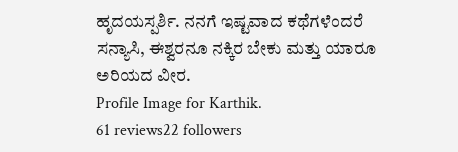ಹೃದಯಸ್ಪರ್ಶಿ. ನನಗೆ ಇಷ್ಟವಾದ ಕಥೆಗಳೆಂದರೆ ಸನ್ಯಾಸಿ, ಈಶ್ವರನೂ ನಕ್ಕಿರ ಬೇಕು ಮತ್ತು ಯಾರೂ ಅರಿಯದ ವೀರ.
Profile Image for Karthik.
61 reviews22 followers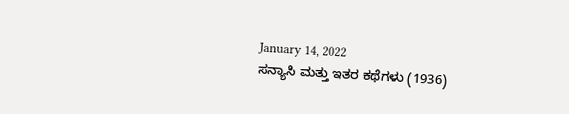January 14, 2022
ಸನ್ಯಾಸಿ ಮತ್ತು ಇತರ ಕಥೆಗಳು (1936)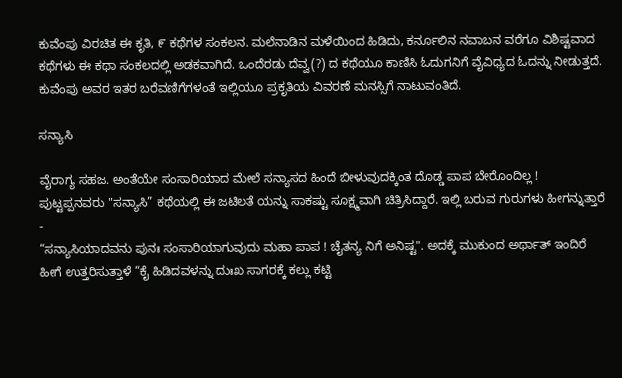ಕುವೆಂಪು ವಿರಚಿತ ಈ ಕೃತಿ, ೯ ಕಥೆಗಳ ಸಂಕಲನ. ಮಲೆನಾಡಿನ ಮಳೆಯಿಂದ ಹಿಡಿದು, ಕರ್ನೂಲಿನ ನವಾಬನ ವರೆಗೂ ವಿಶಿಷ್ಟವಾದ ಕಥೆಗಳು ಈ ಕಥಾ ಸಂಕಲದಲ್ಲಿ ಅಡಕವಾಗಿದೆ. ಒಂದೆರಡು ದೆವ್ವ(?) ದ ಕಥೆಯೂ ಕಾಣಿಸಿ ಓದುಗನಿಗೆ ವೈವಿಧ್ಯದ ಓದನ್ನು ನೀಡುತ್ತದೆ.
ಕುವೆಂಪು ಅವರ ಇತರ ಬರೆವಣಿಗೆಗಳಂತೆ ಇಲ್ಲಿಯೂ ಪ್ರಕೃತಿಯ ವಿವರಣೆ ಮನಸ್ಸಿಗೆ ನಾಟುವಂತಿದೆ.

ಸನ್ಯಾಸಿ

ವೈರಾಗ್ಯ ಸಹಜ. ಅಂತೆಯೇ ಸಂಸಾರಿಯಾದ ಮೇಲೆ ಸನ್ಯಾಸದ ಹಿಂದೆ ಬೀಳುವುದಕ್ಕಿಂತ ದೊಡ್ಡ ಪಾಪ ಬೇರೊಂದಿಲ್ಲ !
ಪುಟ್ಟಪ್ಪನವರು "ಸನ್ಯಾಸಿ” ಕಥೆಯಲ್ಲಿ ಈ ಜಟಿಲತೆ ಯನ್ನು ಸಾಕಷ್ಟು ಸೂಕ್ಷ್ಮವಾಗಿ ಚಿತ್ರಿಸಿದ್ದಾರೆ. ಇಲ್ಲಿ ಬರುವ ಗುರುಗಳು ಹೀಗನ್ನುತ್ತಾರೆ -
“ಸನ್ಯಾಸಿಯಾದವನು ಪುನಃ ಸಂಸಾರಿಯಾಗುವುದು ಮಹಾ ಪಾಪ ! ಚೈತನ್ಯ ನಿಗೆ ಅನಿಷ್ಟ". ಅದಕ್ಕೆ ಮುಕುಂದ ಅರ್ಥಾತ್ ಇಂದಿರೆ ಹೀಗೆ ಉತ್ತರಿಸುತ್ತಾಳೆ “ಕೈ ಹಿಡಿದವಳನ್ನು ದುಃಖ ಸಾಗರಕ್ಕೆ ಕಲ್ಲು ಕಟ್ಟಿ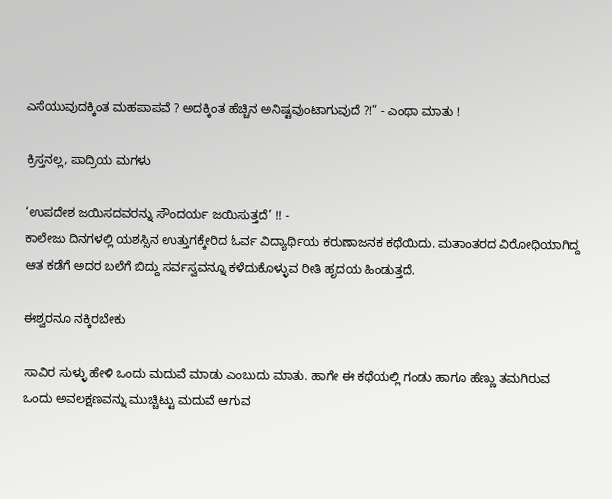ಎಸೆಯುವುದಕ್ಕಿಂತ ಮಹಪಾಪವೆ ? ಅದಕ್ಕಿಂತ ಹೆಚ್ಚಿನ ಅನಿಷ್ಟವುಂಟಾಗುವುದೆ ?!” - ಎಂಥಾ ಮಾತು !

ಕ್ರಿಸ್ತನಲ್ಲ, ಪಾದ್ರಿಯ ಮಗಳು

‘ಉಪದೇಶ ಜಯಿಸದವರನ್ನು ಸೌಂದರ್ಯ ಜಯಿಸುತ್ತದೆ’ !! -
ಕಾಲೇಜು ದಿನಗಳಲ್ಲಿ ಯಶಸ್ಸಿನ ಉತ್ತುಗಕ್ಕೇರಿದ ಓರ್ವ ವಿದ್ಯಾರ್ಥಿಯ ಕರುಣಾಜನಕ ಕಥೆಯಿದು. ಮತಾಂತರದ ವಿರೋಧಿಯಾಗಿದ್ದ ಆತ ಕಡೆಗೆ ಅದರ ಬಲೆಗೆ ಬಿದ್ದು ಸರ್ವಸ್ವವನ್ನೂ ಕಳೆದುಕೊಳ್ಳುವ ರೀತಿ ಹೃದಯ ಹಿಂಡುತ್ತದೆ.

ಈಶ್ವರನೂ ನಕ್ಕಿರಬೇಕು

ಸಾವಿರ ಸುಳ್ಳು ಹೇಳಿ ಒಂದು ಮದುವೆ ಮಾಡು ಎಂಬುದು ಮಾತು. ಹಾಗೇ ಈ ಕಥೆಯಲ್ಲಿ ಗಂಡು ಹಾಗೂ ಹೆಣ್ಣು ತಮಗಿರುವ ಒಂದು ಅವಲಕ್ಷಣವನ್ನು ಮುಚ್ಚಿಟ್ಟು ಮದುವೆ ಆಗುವ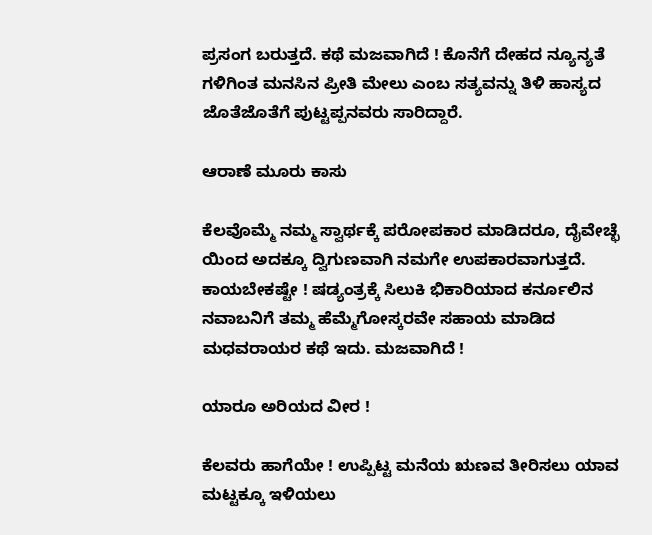ಪ್ರಸಂಗ ಬರುತ್ತದೆ. ಕಥೆ ಮಜವಾಗಿದೆ ! ಕೊನೆಗೆ ದೇಹದ ನ್ಯೂನ್ಯತೆ ಗಳಿಗಿಂತ ಮನಸಿನ ಪ್ರೀತಿ ಮೇಲು ಎಂಬ ಸತ್ಯವನ್ನು ತಿಳಿ ಹಾಸ್ಯದ ಜೊತೆಜೊತೆಗೆ ಪುಟ್ಟಪ್ಪನವರು ಸಾರಿದ್ದಾರೆ.

ಆರಾಣೆ ಮೂರು ಕಾಸು

ಕೆಲವೊಮ್ಮೆ ನಮ್ಮ ಸ್ವಾರ್ಥಕ್ಕೆ ಪರೋಪಕಾರ ಮಾಡಿದರೂ, ದೈವೇಚ್ಛೆ ಯಿಂದ ಅದಕ್ಕೂ ದ್ವಿಗುಣವಾಗಿ ನಮಗೇ ಉಪಕಾರವಾಗುತ್ತದೆ. ಕಾಯಬೇಕಷ್ಟೇ ! ಷಡ್ಯಂತ್ರಕ್ಕೆ ಸಿಲುಕಿ ಭಿಕಾರಿಯಾದ ಕರ್ನೂಲಿನ ನವಾಬನಿಗೆ ತಮ್ಮ ಹೆಮ್ಮೆಗೋಸ್ಕರವೇ ಸಹಾಯ ಮಾಡಿದ ಮಧವರಾಯರ ಕಥೆ ಇದು. ಮಜವಾಗಿದೆ !

ಯಾರೂ ಅರಿಯದ ವೀರ !

ಕೆಲವರು ಹಾಗೆಯೇ ! ಉಪ್ಪಿಟ್ಟ ಮನೆಯ ಋಣವ ತೀರಿಸಲು ಯಾವ ಮಟ್ಟಕ್ಕೂ ಇಳಿಯಲು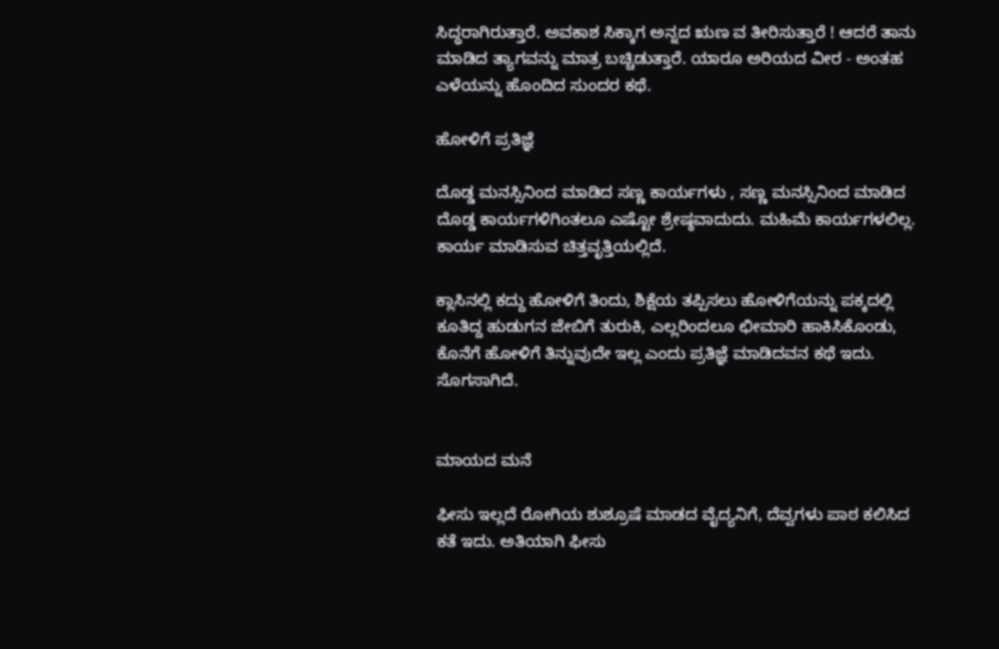ಸಿದ್ಧರಾಗಿರುತ್ತಾರೆ. ಅವಕಾಶ ಸಿಕ್ಕಾಗ ಅನ್ನದ ಋಣ ವ ತೀರಿಸುತ್ತಾರೆ ! ಆದರೆ ತಾನು ಮಾಡಿದ ತ್ಯಾಗವನ್ನು ಮಾತ್ರ ಬಚ್ಚಿಡುತ್ತಾರೆ. ಯಾರೂ ಅರಿಯದ ವೀರ - ಅಂತಹ ಎಳೆಯನ್ನು ಹೊಂದಿದ ಸುಂದರ ಕಥೆ.

ಹೋಳಿಗೆ ಪ್ರತಿಜ್ಞೆ

ದೊಡ್ಡ ಮನಸ್ಸಿನಿಂದ ಮಾಡಿದ ಸಣ್ಣ ಕಾರ್ಯಗಳು , ಸಣ್ಣ ಮನಸ್ಸಿನಿಂದ ಮಾಡಿದ ದೊಡ್ಡ ಕಾರ್ಯಗಳಿಗಿಂತಲೂ ಎಷ್ಟೋ ಶ್ರೇಷ್ಠವಾದುದು. ಮಹಿಮೆ ಕಾರ್ಯಗಳಲಿಲ್ಲ. ಕಾರ್ಯ ಮಾಡಿಸುವ ಚಿತ್ತವೃತ್ತಿಯಲ್ಲಿದೆ.

ಕ್ಲಾಸಿನಲ್ಲಿ ಕದ್ದು ಹೋಳಿಗೆ ತಿಂದು, ಶಿಕ್ಷೆಯ ತಪ್ಪಿಸಲು ಹೋಳಿಗೆಯನ್ನು ಪಕ್ಕದಲ್ಲಿ ಕೂತಿದ್ದ ಹುಡುಗನ ಜೇಬಿಗೆ ತುರುಕಿ, ಎಲ್ಲರಿಂದಲೂ ಛೀಮಾರಿ ಹಾಕಿಸಿಕೊಂಡು, ಕೊನೆಗೆ ಹೋಳಿಗೆ ತಿನ್ನುವುದೇ ಇಲ್ಲ ಎಂದು ಪ್ರತಿಜ್ಞೆ ಮಾಡಿದವನ ಕಥೆ ಇದು. ಸೊಗಸಾಗಿದೆ.


ಮಾಯದ ಮನೆ

ಫೀಸು ಇಲ್ಲದೆ ರೋಗಿಯ ಶುಶ್ರೂಷೆ ಮಾಡದ ವೈದ್ಯನಿಗೆ, ದೆವ್ವಗಳು ಪಾಠ ಕಲಿಸಿದ ಕತೆ ಇದು. ಅತಿಯಾಗಿ ಫೀಸು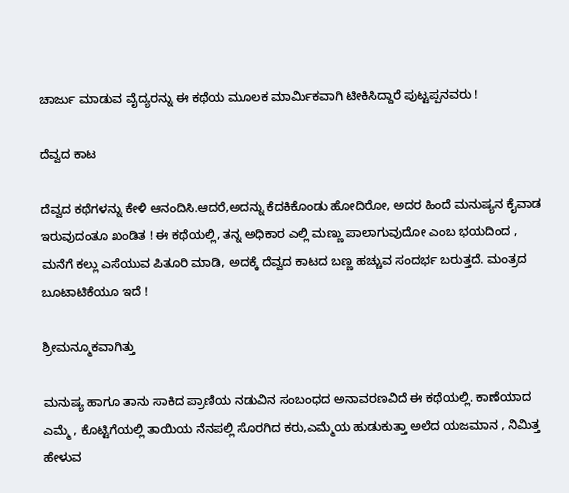ಚಾರ್ಜು ಮಾಡುವ ವೈದ್ಯರನ್ನು ಈ ಕಥೆಯ ಮೂಲಕ ಮಾರ್ಮಿಕವಾಗಿ ಟೀಕಿಸಿದ್ದಾರೆ ಪುಟ್ಟಪ್ಪನವರು !

ದೆವ್ವದ ಕಾಟ

ದೆವ್ವದ ಕಥೆಗಳನ್ನು ಕೇಳಿ ಆನಂದಿಸಿ.ಆದರೆ,ಅದನ್ನು ಕೆದಕಿಕೊಂಡು ಹೋದಿರೋ, ಅದರ ಹಿಂದೆ ಮನುಷ್ಯನ ಕೈವಾಡ ಇರುವುದಂತೂ ಖಂಡಿತ ! ಈ ಕಥೆಯಲ್ಲಿ, ತನ್ನ ಅಧಿಕಾರ ಎಲ್ಲಿ ಮಣ್ಣು ಪಾಲಾಗುವುದೋ ಎಂಬ ಭಯದಿಂದ , ಮನೆಗೆ ಕಲ್ಲು ಎಸೆಯುವ ಪಿತೂರಿ ಮಾಡಿ, ಅದಕ್ಕೆ ದೆವ್ವದ ಕಾಟದ ಬಣ್ಣ ಹಚ್ಚುವ ಸಂದರ್ಭ ಬರುತ್ತದೆ. ಮಂತ್ರದ ಬೂಟಾಟಿಕೆಯೂ ಇದೆ !

ಶ್ರೀಮನ್ಮೂಕವಾಗಿತ್ತು

ಮನುಷ್ಯ ಹಾಗೂ ತಾನು ಸಾಕಿದ ಪ್ರಾಣಿಯ ನಡುವಿನ ಸಂಬಂಧದ ಅನಾವರಣವಿದೆ ಈ ಕಥೆಯಲ್ಲಿ. ಕಾಣೆಯಾದ ಎಮ್ಮೆ , ಕೊಟ್ಟಿಗೆಯಲ್ಲಿ ತಾಯಿಯ ನೆನಪಲ್ಲಿ ಸೊರಗಿದ ಕರು,ಎಮ್ಮೆಯ ಹುಡುಕುತ್ತಾ ಅಲೆದ ಯಜಮಾನ , ನಿಮಿತ್ತ ಹೇಳುವ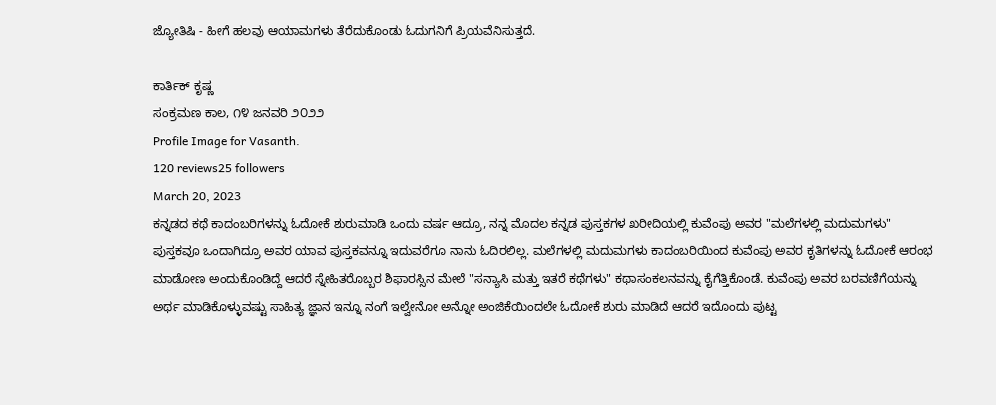ಜ್ಯೋತಿಷಿ - ಹೀಗೆ ಹಲವು ಆಯಾಮಗಳು ತೆರೆದುಕೊಂಡು ಓದುಗನಿಗೆ ಪ್ರಿಯವೆನಿಸುತ್ತದೆ.

ಕಾರ್ತಿಕ್ ಕೃಷ್ಣ
ಸಂಕ್ರಮಣ ಕಾಲ, ೧೪ ಜನವರಿ ೨೦೨೨
Profile Image for Vasanth.
120 reviews25 followers
March 20, 2023
ಕನ್ನಡದ ಕಥೆ ಕಾದಂಬರಿಗಳನ್ನು ಓದೋಕೆ ಶುರುಮಾಡಿ ಒಂದು ವರ್ಷ ಆದ್ರೂ, ನನ್ನ ಮೊದಲ ಕನ್ನಡ ಪುಸ್ತಕಗಳ ಖರೀದಿಯಲ್ಲಿ ಕುವೆಂಪು ಅವರ "ಮಲೆಗಳಲ್ಲಿ ಮದುಮಗಳು" ಪುಸ್ತಕವೂ ಒಂದಾಗಿದ್ರೂ ಅವರ ಯಾವ ಪುಸ್ತಕವನ್ನೂ ಇದುವರೆಗೂ ನಾನು ಓದಿರಲಿಲ್ಲ. ಮಲೆಗಳಲ್ಲಿ ಮದುಮಗಳು ಕಾದಂಬರಿಯಿಂದ ಕುವೆಂಪು ಅವರ ಕೃತಿಗಳನ್ನು ಓದೋಕೆ ಆರಂಭ ಮಾಡೋಣ ಅಂದುಕೊಂಡಿದ್ದೆ ಆದರೆ ಸ್ನೇಹಿತರೊಬ್ಬರ ಶಿಫಾರಸ್ಸಿನ ಮೇಲೆ "ಸನ್ಯಾಸಿ ಮತ್ತು ಇತರೆ ಕಥೆಗಳು" ಕಥಾಸಂಕಲನವನ್ನು ಕೈಗೆತ್ತಿಕೊಂಡೆ. ಕುವೆಂಪು ಅವರ ಬರವಣಿಗೆಯನ್ನು ಅರ್ಥ ಮಾಡಿಕೊಳ್ಳುವಷ್ಟು ಸಾಹಿತ್ಯ ಜ್ಞಾನ ಇನ್ನೂ ನಂಗೆ ಇಲ್ವೇನೋ ಅನ್ನೋ ಅಂಜಿಕೆಯಿಂದಲೇ ಓದೋಕೆ ಶುರು ಮಾಡಿದೆ ಆದರೆ ಇದೊಂದು ಪುಟ್ಟ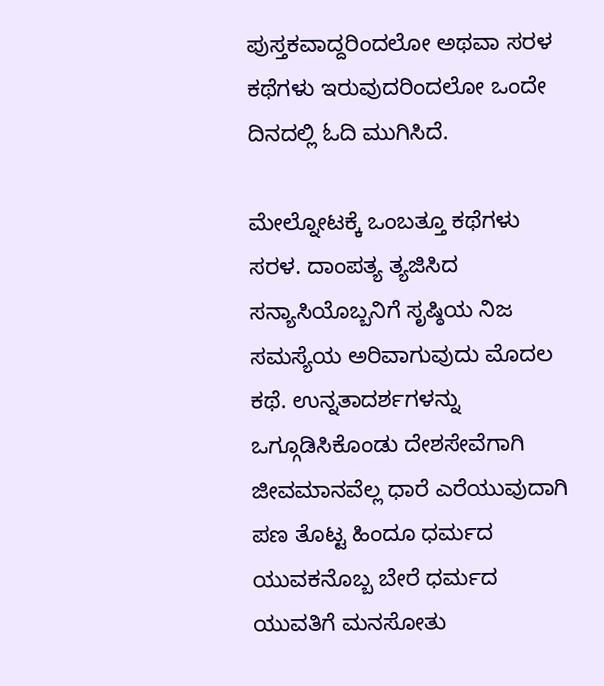ಪುಸ್ತಕವಾದ್ದರಿಂದಲೋ ಅಥವಾ ಸರಳ ಕಥೆಗಳು ಇರುವುದರಿಂದಲೋ ಒಂದೇ ದಿನದಲ್ಲಿ ಓದಿ ಮುಗಿಸಿದೆ.

ಮೇಲ್ನೋಟಕ್ಕೆ ಒಂಬತ್ತೂ ಕಥೆಗಳು ಸರಳ. ದಾಂಪತ್ಯ ತ್ಯಜಿಸಿದ ಸನ್ಯಾಸಿಯೊಬ್ಬನಿಗೆ ಸೃಷ್ಠಿಯ ನಿಜ ಸಮಸ್ಯೆಯ ಅರಿವಾಗುವುದು ಮೊದಲ ಕಥೆ. ಉನ್ನತಾದರ್ಶಗಳನ್ನು ಒಗ್ಗೂಡಿಸಿಕೊಂಡು ದೇಶಸೇವೆಗಾಗಿ ಜೀವಮಾನವೆಲ್ಲ ಧಾರೆ ಎರೆಯುವುದಾಗಿ ಪಣ ತೊಟ್ಟ ಹಿಂದೂ ಧರ್ಮದ ಯುವಕನೊಬ್ಬ ಬೇರೆ ಧರ್ಮದ ಯುವತಿಗೆ ಮನಸೋತು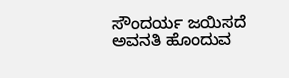ಸೌಂದರ್ಯ ಜಯಿಸದೆ ಅವನತಿ ಹೊಂದುವ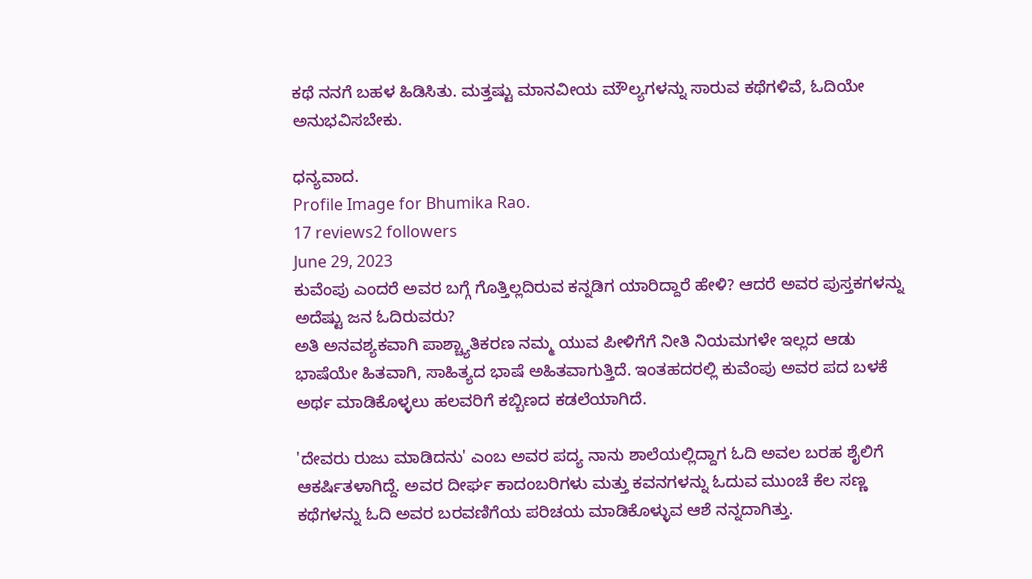ಕಥೆ ನನಗೆ ಬಹಳ ಹಿಡಿಸಿತು. ಮತ್ತಷ್ಟು ಮಾನವೀಯ ಮೌಲ್ಯಗಳನ್ನು ಸಾರುವ ಕಥೆಗಳಿವೆ, ಓದಿಯೇ ಅನುಭವಿಸಬೇಕು.

ಧನ್ಯವಾದ.
Profile Image for Bhumika Rao.
17 reviews2 followers
June 29, 2023
ಕುವೆಂಪು ಎಂದರೆ ಅವರ ಬಗ್ಗೆ ಗೊತ್ತಿಲ್ಲದಿರುವ ಕನ್ನಡಿಗ ಯಾರಿದ್ದಾರೆ ಹೇಳಿ? ಆದರೆ ಅವರ ಪುಸ್ತಕಗಳನ್ನು ಅದೆಷ್ಟು ಜನ ಓದಿರುವರು?
ಅತಿ ಅನವಶ್ಯಕವಾಗಿ ಪಾಶ್ಚ್ಯಾತಿಕರಣ ನಮ್ಮ ಯುವ ಪೀಳಿಗೆಗೆ ನೀತಿ ನಿಯಮಗಳೇ ಇಲ್ಲದ ಆಡು ಭಾಷೆಯೇ ಹಿತವಾಗಿ, ಸಾಹಿತ್ಯದ ಭಾಷೆ ಅಹಿತವಾಗುತ್ತಿದೆ. ಇಂತಹದರಲ್ಲಿ ಕುವೆಂಪು ಅವರ ಪದ ಬಳಕೆ ಅರ್ಥ ಮಾಡಿಕೊಳ್ಳಲು ಹಲವರಿಗೆ ಕಬ್ಬಿಣದ ಕಡಲೆಯಾಗಿದೆ.

'ದೇವರು ರುಜು ಮಾಡಿದನು' ಎಂಬ ಅವರ ಪದ್ಯ ನಾನು ಶಾಲೆಯಲ್ಲಿದ್ದಾಗ ಓದಿ ಅವಲ ಬರಹ ಶೈಲಿಗೆ ಆಕರ್ಷಿತಳಾಗಿದ್ದೆ. ಅವರ ದೀರ್ಘ ಕಾದಂಬರಿಗಳು ಮತ್ತು ಕವನಗಳನ್ನು ಓದುವ ಮುಂಚೆ ಕೆಲ ಸಣ್ಣ ಕಥೆಗಳನ್ನು ಓದಿ ಅವರ ಬರವಣಿಗೆಯ ಪರಿಚಯ ಮಾಡಿಕೊಳ್ಳುವ ಆಶೆ ನನ್ನದಾಗಿತ್ತು.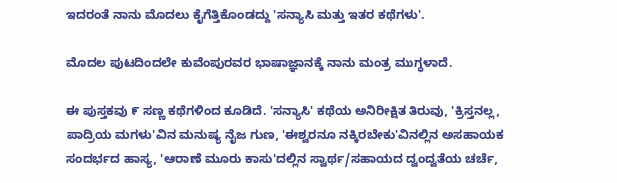ಇದರಂತೆ ನಾನು ಮೊದಲು ಕೈಗೆತ್ತಿಕೊಂಡದ್ದು 'ಸನ್ಯಾಸಿ ಮತ್ತು ಇತರ ಕಥೆಗಳು'.

ಮೊದಲ ಪುಟದಿಂದಲೇ ಕುವೆಂಪುರವರ ಭಾಷಾಜ್ಞಾನಕ್ಕೆ ನಾನು ಮಂತ್ರ ಮುಗ್ಧಳಾದೆ.

ಈ ಪುಸ್ತಕವು ೯ ಸಣ್ಣ ಕಥೆಗಳಿಂದ ಕೂಡಿದೆ. 'ಸನ್ಯಾಸಿ' ಕಥೆಯ ಅನಿರೀಕ್ಷಿತ ತಿರುವು, 'ಕ್ರಿಸ್ತನಲ್ಲ, ಪಾದ್ರಿಯ ಮಗಳು'ವಿನ ಮನುಷ್ಯ ನೈಜ ಗುಣ, 'ಈಶ್ವರನೂ ನಕ್ಕಿರಬೇಕು'ವಿನಲ್ಲಿನ ಅಸಹಾಯಕ ಸಂದರ್ಭದ ಹಾಸ್ಯ, 'ಆರಾಣೆ ಮೂರು ಕಾಸು'ದಲ್ಲಿನ ಸ್ವಾರ್ಥ/ಸಹಾಯದ ದ್ವಂದ್ವತೆಯ ಚರ್ಚೆ,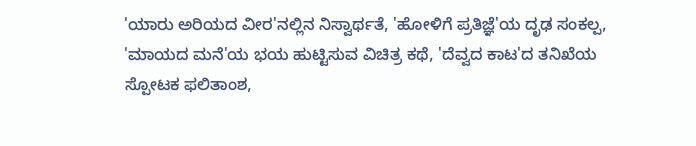'ಯಾರು ಅರಿಯದ ವೀರ'ನಲ್ಲಿನ ನಿಸ್ವಾರ್ಥತೆ, 'ಹೋಳಿಗೆ ಪ್ರತಿಜ್ಞೆ'ಯ ದೃಢ ಸಂಕಲ್ಪ, 'ಮಾಯದ ಮನೆ'ಯ ಭಯ ಹುಟ್ಟಿಸುವ ವಿಚಿತ್ರ ಕಥೆ, 'ದೆವ್ವದ ಕಾಟ'ದ ತನಿಖೆಯ ಸ್ಪೋಟಕ ಫಲಿತಾಂಶ,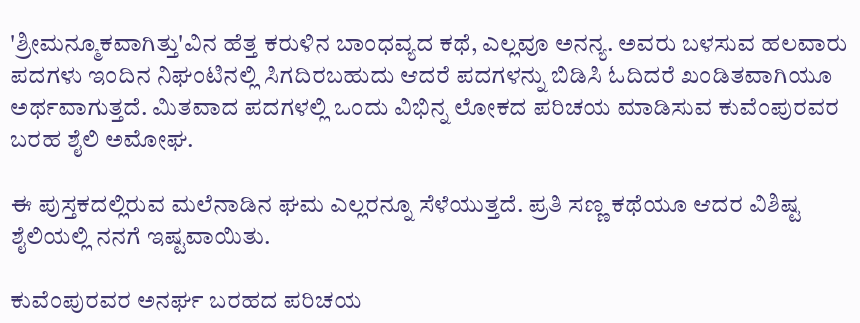'ಶ್ರೀಮನ್ಮೂಕವಾಗಿತ್ತು'ವಿನ ಹೆತ್ತ ಕರುಳಿನ ಬಾಂಧವ್ಯದ ಕಥೆ, ಎಲ್ಲವೂ ಅನನ್ಯ. ಅವರು ಬಳಸುವ ಹಲವಾರು ಪದಗಳು ಇಂದಿನ ನಿಘಂಟಿನಲ್ಲಿ ಸಿಗದಿರಬಹುದು ಆದರೆ ಪದಗಳನ್ನು ಬಿಡಿಸಿ ಓದಿದರೆ ಖಂಡಿತವಾಗಿಯೂ ಅರ್ಥವಾಗುತ್ತದೆ. ಮಿತವಾದ ಪದಗಳಲ್ಲಿ ಒಂದು ವಿಭಿನ್ನ ಲೋಕದ ಪರಿಚಯ ಮಾಡಿಸುವ ಕುವೆಂಪುರವರ ಬರಹ ಶೈಲಿ ಅಮೋಘ.

ಈ ಪುಸ್ತಕದಲ್ಲಿರುವ ಮಲೆನಾಡಿನ ಘಮ ಎಲ್ಲರನ್ನೂ ಸೆಳೆಯುತ್ತದೆ. ಪ್ರತಿ ಸಣ್ಣ ಕಥೆಯೂ ಆದರ ವಿಶಿಷ್ಟ ಶೈಲಿಯಲ್ಲಿ ನನಗೆ ಇಷ್ಟವಾಯಿತು.

ಕುವೆಂಪುರವರ ಅನರ್ಘ ಬರಹದ ಪರಿಚಯ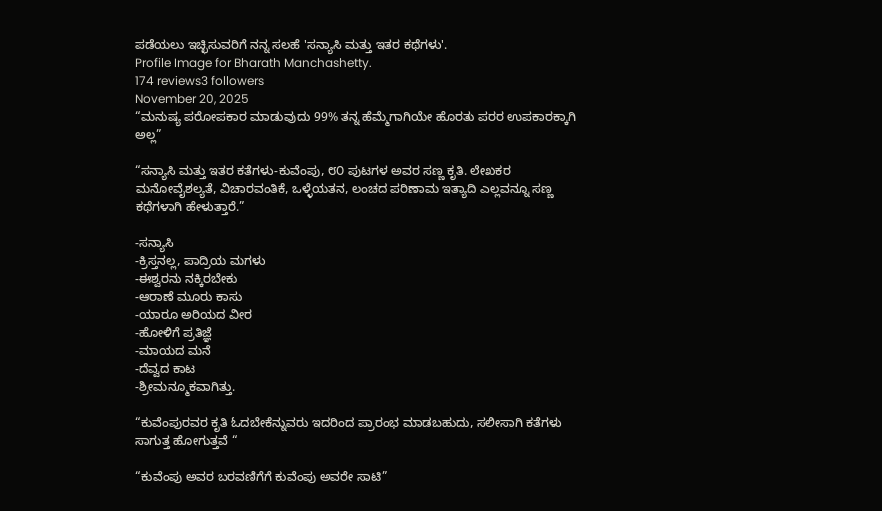ಪಡೆಯಲು ಇಚ್ಛಿಸುವರಿಗೆ ನನ್ನ ಸಲಹೆ 'ಸನ್ಯಾಸಿ ಮತ್ತು ಇತರ ಕಥೆಗಳು'.
Profile Image for Bharath Manchashetty.
174 reviews3 followers
November 20, 2025
“ಮನುಷ್ಯ ಪರೋಪಕಾರ ಮಾಡುವುದು 99% ತನ್ನ ಹೆಮ್ಮೆಗಾಗಿಯೇ ಹೊರತು ಪರರ ಉಪಕಾರಕ್ಕಾಗಿ ಅಲ್ಲ”

“ಸನ್ಯಾಸಿ ಮತ್ತು ಇತರ ಕತೆಗಳು-ಕುವೆಂಪು, ೮೦ ಪುಟಗಳ ಅವರ ಸಣ್ಣ ಕೃತಿ. ಲೇಖಕರ ಮನೋವೈಶಲ್ಯತೆ, ವಿಚಾರವಂತಿಕೆ, ಒಳ್ಳೆಯತನ, ಲಂಚದ ಪರಿಣಾಮ ಇತ್ಯಾದಿ ಎಲ್ಲವನ್ನೂ ಸಣ್ಣ ಕಥೆಗಳಾಗಿ ಹೇಳುತ್ತಾರೆ.”

-ಸನ್ಯಾಸಿ
-ಕ್ರಿಸ್ತನಲ್ಲ, ಪಾದ್ರಿಯ ಮಗಳು
-ಈಶ್ವರನು ನಕ್ಕಿರಬೇಕು
-ಆರಾಣೆ ಮೂರು ಕಾಸು
-ಯಾರೂ ಅರಿಯದ ವೀರ
-ಹೋಳಿಗೆ ಪ್ರತಿಜ್ಞೆ
-ಮಾಯದ ಮನೆ
-ದೆವ್ವದ ಕಾಟ
-ಶ್ರೀಮನ್ಮೂಕವಾಗಿತ್ತು.

“ಕುವೆಂಪುರವರ ಕೃತಿ ಓದಬೇಕೆನ್ನುವರು ಇದರಿಂದ ಪ್ರಾರಂಭ ಮಾಡಬಹುದು, ಸಲೀಸಾಗಿ ಕತೆಗಳು ಸಾಗುತ್ತ ಹೋಗುತ್ತವೆ “

“ಕುವೆಂಪು ಅವರ ಬರವಣಿಗೆಗೆ ಕುವೆಂಪು ಅವರೇ ಸಾಟಿ”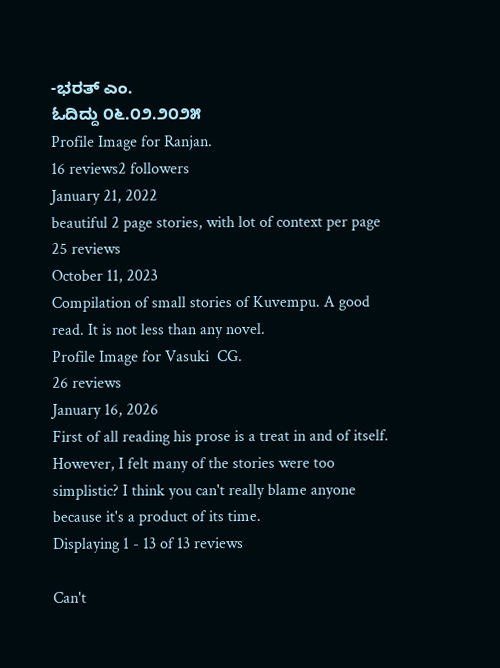-ಭರತ್ ಎಂ.
ಓದಿದ್ದು ೦೬.೦೨.೨೦೨೫
Profile Image for Ranjan.
16 reviews2 followers
January 21, 2022
beautiful 2 page stories, with lot of context per page
25 reviews
October 11, 2023
Compilation of small stories of Kuvempu. A good read. It is not less than any novel.
Profile Image for Vasuki  CG.
26 reviews
January 16, 2026
First of all reading his prose is a treat in and of itself. However, I felt many of the stories were too simplistic? I think you can't really blame anyone because it's a product of its time.
Displaying 1 - 13 of 13 reviews

Can't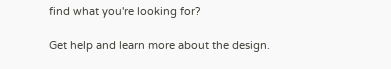find what you're looking for?

Get help and learn more about the design.